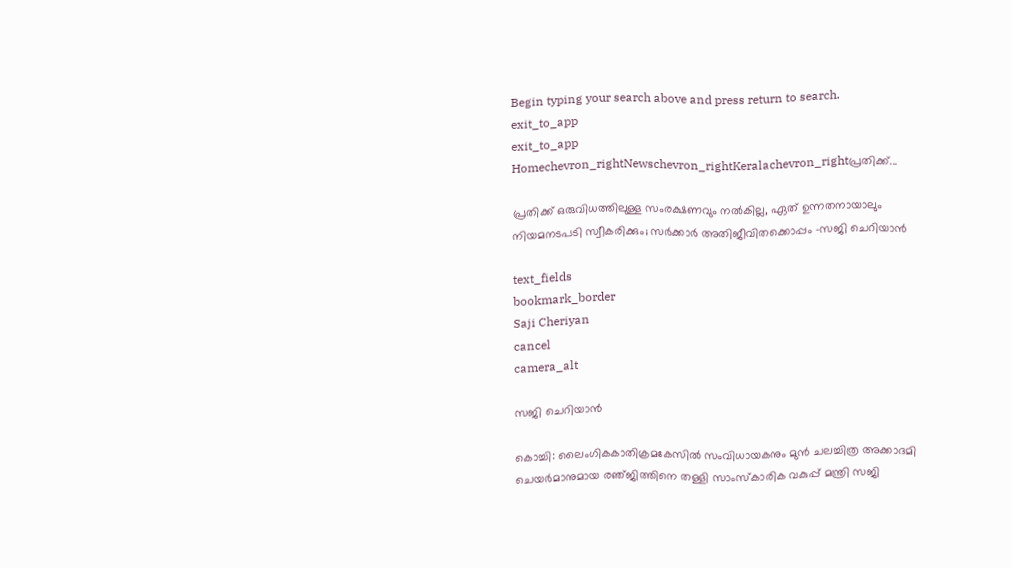Begin typing your search above and press return to search.
exit_to_app
exit_to_app
Homechevron_rightNewschevron_rightKeralachevron_rightപ്രതിക്ക്...

പ്രതിക്ക് ഒരുവിധത്തിലുള്ള സംരക്ഷണവും നൽകില്ല, ഏത് ഉന്നതനായാലും നിയമനടപടി സ്വീകരിക്കും; സർക്കാർ അതിജീവിതക്കൊപ്പം -സജി ചെറിയാൻ

text_fields
bookmark_border
Saji Cheriyan
cancel
camera_alt

സജി ചെറിയാൻ

കൊച്ചി: ലൈംഗികകാതിക്രമകേസിൽ സംവിധായകനും മുൻ ചലച്ചിത്ര അക്കാദമി ചെയർമാനുമായ രഞ്‌ജിത്തിനെ തള്ളി സാംസ്കാരിക വകുപ്പ് മന്ത്രി സജി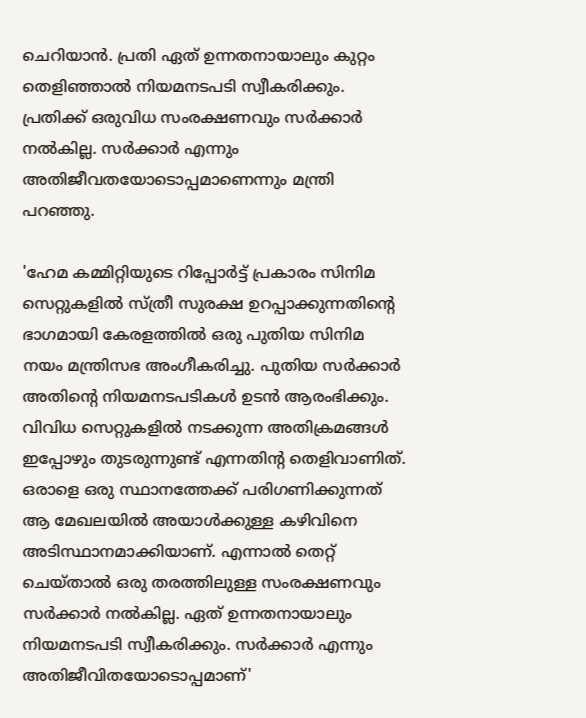ചെറിയാൻ. പ്രതി ഏത് ഉന്നതനായാലും കുറ്റം തെളിഞ്ഞാൽ നിയമനടപടി സ്വീകരിക്കും. പ്രതിക്ക് ഒരുവിധ സംരക്ഷണവും സർക്കാർ നൽകില്ല. സർക്കാർ എന്നും അതിജീവതയോടൊപ്പമാണെന്നും മന്ത്രി പറഞ്ഞു.

'ഹേമ കമ്മിറ്റിയുടെ റിപ്പോർട്ട് പ്രകാരം സിനിമ സെറ്റുകളിൽ സ്ത്രീ സുരക്ഷ ഉറപ്പാക്കുന്നതിന്റെ ഭാഗമായി കേരളത്തിൽ ഒരു പുതിയ സിനിമ നയം മന്ത്രിസഭ അംഗീകരിച്ചു. പുതിയ സർക്കാർ അതിന്റെ നിയമനടപടികൾ ഉടൻ ആരംഭിക്കും. വിവിധ സെറ്റുകളിൽ നടക്കുന്ന അതിക്രമങ്ങൾ ഇപ്പോഴും തുടരുന്നുണ്ട് എന്നതിന്റ തെളിവാണിത്. ഒരാളെ ഒരു സ്ഥാനത്തേക്ക് പരിഗണിക്കുന്നത് ആ മേഖലയിൽ അയാൾക്കുള്ള കഴിവിനെ അടിസ്ഥാനമാക്കിയാണ്. എന്നാൽ തെറ്റ് ചെയ്താൽ ഒരു തരത്തിലുള്ള സംരക്ഷണവും സർക്കാർ നൽകില്ല. ഏത് ഉന്നതനായാലും നിയമനടപടി സ്വീകരിക്കും. സർക്കാർ എന്നും അതിജീവിതയോടൊപ്പമാണ്'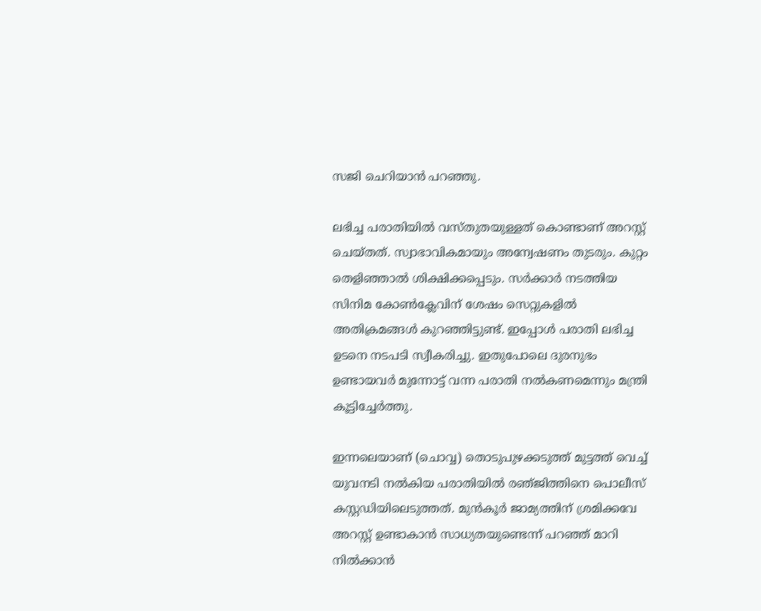സജി ചെറിയാൻ പറഞ്ഞു.

ലഭിച്ച പരാതിയിൽ വസ്തുതയുള്ളത് കൊണ്ടാണ് അറസ്റ്റ് ചെയ്തത്. സ്വാഭാവികമായും അന്വേഷണം തുടരും. കുറ്റം തെളിഞ്ഞാൽ ശിക്ഷിക്കപ്പെടും. സർക്കാർ നടത്തിയ സിനിമ കോൺക്ലേവിന് ശേഷം സെറ്റുകളിൽ അതിക്രമങ്ങൾ കുറഞ്ഞിട്ടുണ്ട്. ഇപ്പോൾ പരാതി ലഭിച്ച ഉടനെ നടപടി സ്വീകരിച്ചു. ഇതുപോലെ ദുരനുഭം ഉണ്ടായവർ മുന്നോട്ട് വന്ന പരാതി നൽകണമെന്നും മന്ത്രി കൂട്ടിച്ചേർത്തു.

ഇന്നലെയാണ് (ചൊവ്വ) തൊടുപുഴക്കടുത്ത് മുട്ടത്ത് വെച്ച് യുവനടി നൽകിയ പരാതിയിൽ രഞ്‌ജിത്തിനെ പൊലീസ് കസ്റ്റഡിയിലെടുത്തത്. മുൻ‌കൂർ ജാമ്യത്തിന് ശ്രമിക്കവേ അറസ്റ്റ് ഉണ്ടാകാൻ സാധ്യതയുണ്ടെന്ന് പറഞ്ഞ് മാറി നിൽക്കാൻ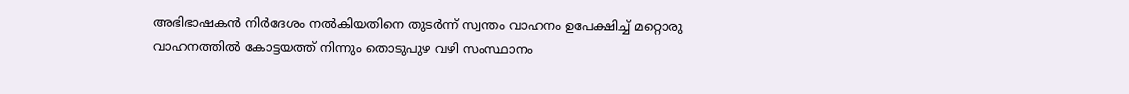അഭിഭാഷകൻ നിർദേശം നൽകിയതിനെ തുടർന്ന് സ്വന്തം വാഹനം ഉപേക്ഷിച്ച് മറ്റൊരു വാഹനത്തിൽ കോട്ടയത്ത് നിന്നും തൊടുപുഴ വഴി സംസ്ഥാനം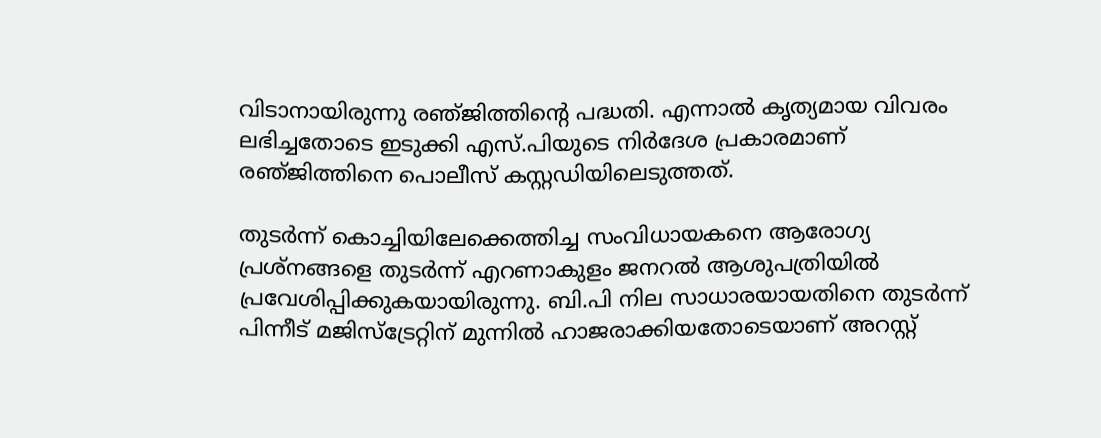വിടാനായിരുന്നു രഞ്‌ജിത്തിന്റെ പദ്ധതി. എന്നാൽ കൃത്യമായ വിവരം ലഭിച്ചതോടെ ഇടുക്കി എസ്.പിയുടെ നിർദേശ പ്രകാരമാണ് രഞ്‌ജിത്തിനെ പൊലീസ് കസ്റ്റഡിയിലെടുത്തത്.

തുടർന്ന് കൊച്ചിയിലേക്കെത്തിച്ച സംവിധായകനെ ആരോഗ്യ പ്രശ്നങ്ങളെ തുടർന്ന് എറണാകുളം ജനറൽ ആശുപത്രിയിൽ പ്രവേശിപ്പിക്കുകയായിരുന്നു. ബി.പി നില സാധാരയായതിനെ തുടർന്ന് പിന്നീട് മജിസ്‌ട്രേറ്റിന് മുന്നിൽ ഹാജരാക്കിയതോടെയാണ് അറസ്റ്റ്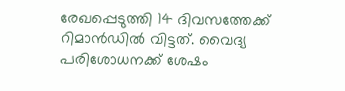രേഖപ്പെടുത്തി 14 ദിവസത്തേക്ക് റിമാൻഡിൽ വിട്ടത്. വൈദ്യ പരിശോധനക്ക് ശേഷം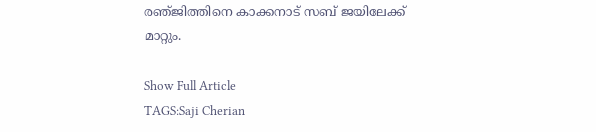രഞ്‌ജിത്തിനെ കാക്കനാട് സബ് ജയിലേക്ക് മാറ്റും.

Show Full Article
TAGS:Saji Cherian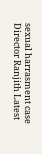sexual harrasment case Director Ranjith Latest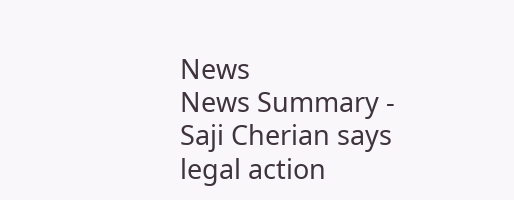News
News Summary - Saji Cherian says legal action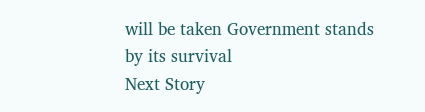will be taken Government stands by its survival
Next Story